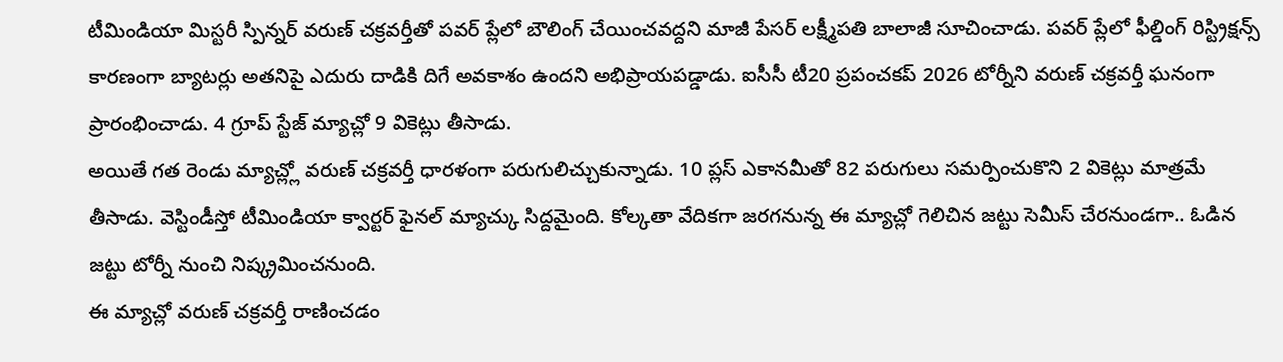టీమిండియా మిస్టరీ స్పిన్నర్ వరుణ్ చక్రవర్తీతో పవర్ ప్లేలో బౌలింగ్ చేయించవద్దని మాజీ పేసర్ లక్ష్మీపతి బాలాజీ సూచించాడు. పవర్ ప్లేలో ఫీల్డింగ్ రిస్ట్రిక్షన్స్ కారణంగా బ్యాటర్లు అతనిపై ఎదురు దాడికి దిగే అవకాశం ఉందని అభిప్రాయపడ్డాడు. ఐసీసీ టీ20 ప్రపంచకప్ 2026 టోర్నీని వరుణ్ చక్రవర్తీ ఘనంగా ప్రారంభించాడు. 4 గ్రూప్ స్టేజ్ మ్యాచ్లో 9 వికెట్లు తీసాడు.
అయితే గత రెండు మ్యాచ్ల్లో వరుణ్ చక్రవర్తీ ధారళంగా పరుగులిచ్చుకున్నాడు. 10 ప్లస్ ఎకానమీతో 82 పరుగులు సమర్పించుకొని 2 వికెట్లు మాత్రమే తీసాడు. వెస్టిండీస్తో టీమిండియా క్వార్టర్ ఫైనల్ మ్యాచ్కు సిద్దమైంది. కోల్కతా వేదికగా జరగనున్న ఈ మ్యాచ్లో గెలిచిన జట్టు సెమీస్ చేరనుండగా.. ఓడిన జట్టు టోర్నీ నుంచి నిష్క్రమించనుంది.
ఈ మ్యాచ్లో వరుణ్ చక్రవర్తీ రాణించడం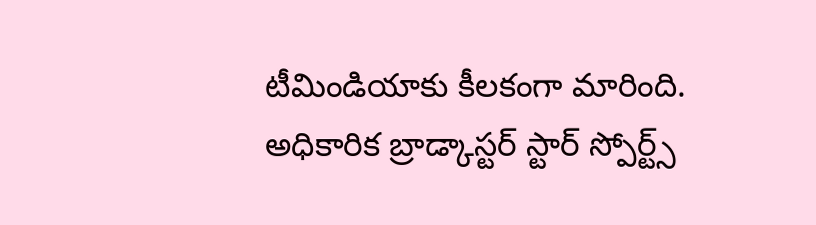టీమిండియాకు కీలకంగా మారింది. అధికారిక బ్రాడ్కాస్టర్ స్టార్ స్పోర్ట్స్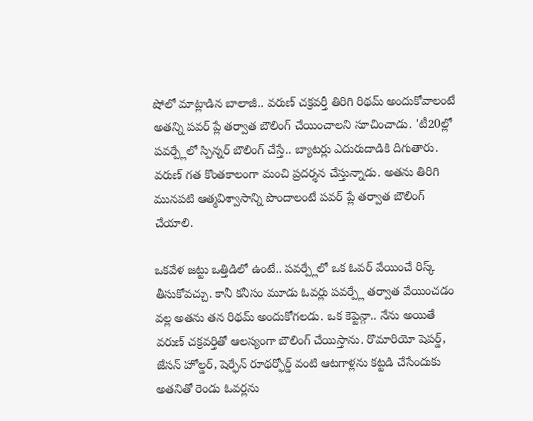షోలో మాట్లాడిన బాలాజీ.. వరుణ్ చక్రవర్తీ తిరిగి రిథమ్ అందుకోవాలంటే అతన్ని పవర్ ప్లే తర్వాత బౌలింగ్ చేయించాలని సూచించాడు. 'టీ20ల్లో పవర్ప్లేలో స్పిన్నర్ బౌలింగ్ చేస్తే.. బ్యాటర్లు ఎదురుదాడికి దిగుతారు. వరుణ్ గత కొంతకాలంగా మంచి ప్రదర్శన చేస్తున్నాడు. అతను తిరిగి మునపటి ఆత్మవిశ్వాసాన్ని పొందాలంటే పవర్ ప్లే తర్వాత బౌలింగ్ చేయాలి.

ఒకవేళ జట్టు ఒత్తిడిలో ఉంటే.. పవర్ప్లేలో ఒక ఓవర్ వేయించే రిస్క్ తీసుకోవచ్చు. కానీ కనీసం మూడు ఓవర్లు పవర్ప్లే తర్వాత వేయించడం వల్ల అతను తన రిథమ్ అందుకోగలడు. ఒక కెప్టెన్గా.. నేను అయితే వరుణ్ చక్రవర్తితో ఆలస్యంగా బౌలింగ్ చేయిస్తాను. రొమారియో షెపర్డ్, జేసన్ హోల్డర్, షెర్ఫేన్ రూథర్ఫోర్డ్ వంటి ఆటగాళ్లను కట్టడి చేసేందుకు అతనితో రెండు ఓవర్లను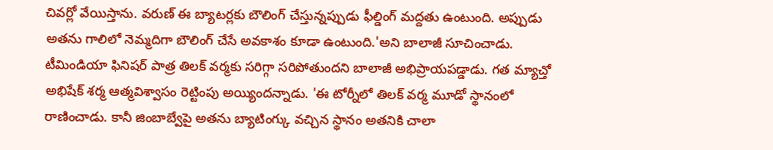చివర్లో వేయిస్తాను. వరుణ్ ఈ బ్యాటర్లకు బౌలింగ్ చేస్తున్నప్పుడు ఫీల్డింగ్ మద్దతు ఉంటుంది. అప్పుడు అతను గాలిలో నెమ్మదిగా బౌలింగ్ చేసే అవకాశం కూడా ఉంటుంది.'అని బాలాజీ సూచించాడు.
టీమిండియా ఫినిషర్ పాత్ర తిలక్ వర్మకు సరిగ్గా సరిపోతుందని బాలాజీ అభిప్రాయపడ్డాడు. గత మ్యాచ్తో అభిషేక్ శర్మ ఆత్మవిశ్వాసం రెట్టింపు అయ్యిందన్నాడు. 'ఈ టోర్నీలో తిలక్ వర్మ మూడో స్థానంలో రాణించాడు. కానీ జింబాబ్వేపై అతను బ్యాటింగ్కు వచ్చిన స్థానం అతనికి చాలా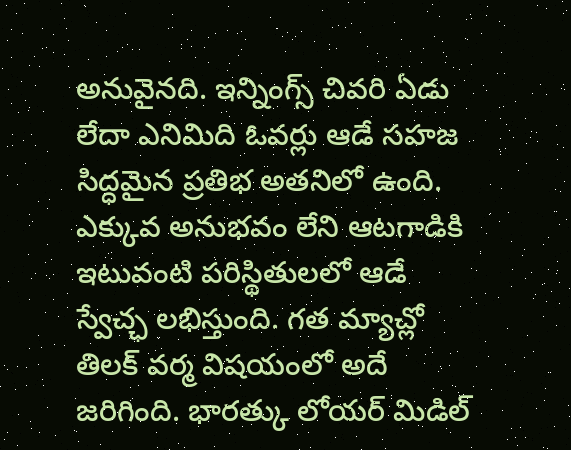అనువైనది. ఇన్నింగ్స్ చివరి ఏడు లేదా ఎనిమిది ఓవర్లు ఆడే సహజ సిద్ధమైన ప్రతిభ అతనిలో ఉంది. ఎక్కువ అనుభవం లేని ఆటగాడికి ఇటువంటి పరిస్థితులలో ఆడే స్వేచ్ఛ లభిస్తుంది. గత మ్యాచ్లో తిలక్ వర్మ విషయంలో అదే జరిగింది. భారత్కు లోయర్ మిడిల్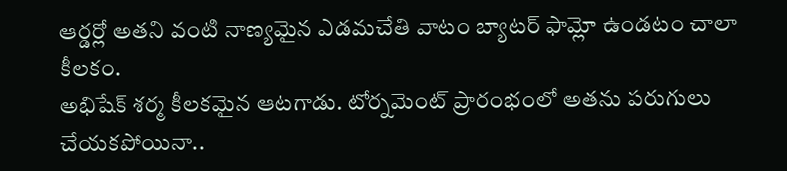ఆర్డర్లో అతని వంటి నాణ్యమైన ఎడమచేతి వాటం బ్యాటర్ ఫామ్లో ఉండటం చాలా కీలకం.
అభిషేక్ శర్మ కీలకమైన ఆటగాడు. టోర్నమెంట్ ప్రారంభంలో అతను పరుగులు చేయకపోయినా..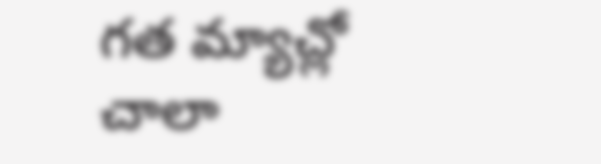గత మ్యాచ్లో చాలా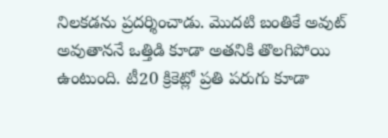నిలకడను ప్రదర్శించాడు. మొదటి బంతికే అవుట్ అవుతాననే ఒత్తిడి కూడా అతనికి తొలగిపోయి ఉంటుంది. టీ20 క్రికెట్లో ప్రతి పరుగు కూడా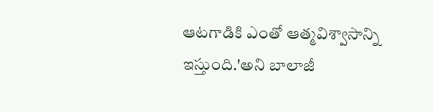ఆటగాడికి ఎంతో ఆత్మవిశ్వాసాన్ని ఇస్తుంది.'అని బాలాజీ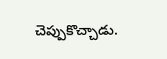చెప్పుకొచ్చాడు.